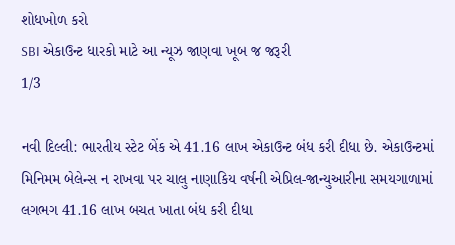શોધખોળ કરો
SBI એકાઉન્ટ ધારકો માટે આ ન્યૂઝ જાણવા ખૂબ જ જરૂરી
1/3

નવી દિલ્લી: ભારતીય સ્ટેટ બેંક એ 41.16 લાખ એકાઉન્ટ બંધ કરી દીધા છે. એકાઉન્ટમાં મિનિમમ બેલેન્સ ન રાખવા પર ચાલુ નાણાકિય વર્ષની એપ્રિલ-જાન્યુઆરીના સમયગાળામાં લગભગ 41.16 લાખ બચત ખાતા બંધ કરી દીધા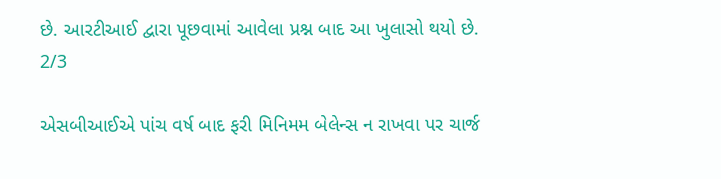છે. આરટીઆઈ દ્વારા પૂછવામાં આવેલા પ્રશ્ન બાદ આ ખુલાસો થયો છે.
2/3

એસબીઆઈએ પાંચ વર્ષ બાદ ફરી મિનિમમ બેલેન્સ ન રાખવા પર ચાર્જ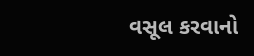વસૂલ કરવાનો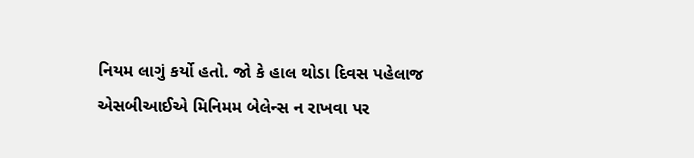નિયમ લાગું કર્યો હતો. જો કે હાલ થોડા દિવસ પહેલાજ એસબીઆઈએ મિનિમમ બેલેન્સ ન રાખવા પર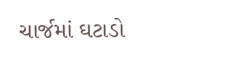ચાર્જમાં ઘટાડો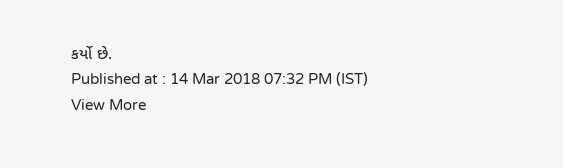કર્યો છે.
Published at : 14 Mar 2018 07:32 PM (IST)
View More